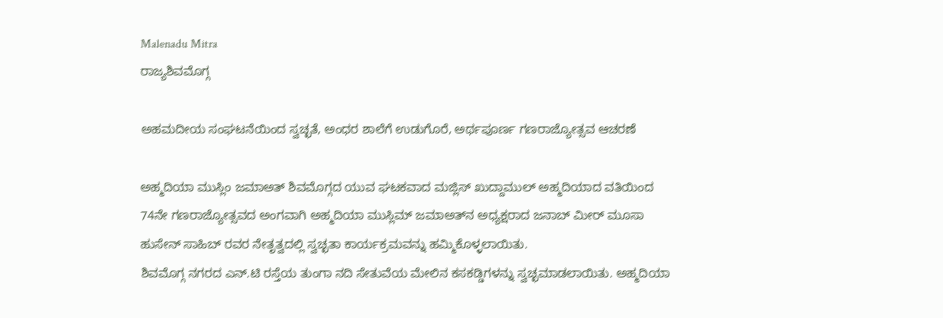Malenadu Mitra
ರಾಜ್ಯಶಿವಮೊಗ್ಗ

ಅಹಮದೀಯ ಸಂಘಟನೆಯಿಂದ ಸ್ವಚ್ಛತೆ, ಅಂಧರ ಶಾಲೆಗೆ ಉಡುಗೊರೆ, ಅರ್ಥಪೂರ್ಣ ಗಣರಾಜ್ಯೋತ್ಸವ ಆಚರಣೆ

ಅಹ್ಮದಿಯಾ ಮುಸ್ಲಿಂ ಜಮಾಅತ್ ಶಿವಮೊಗ್ಗದ ಯುವ ಘಟಕವಾದ ಮಜ್ಲಿಸ್ ಖುದ್ದಾಮುಲ್ ಅಹ್ಮದಿಯಾದ ವತಿಯಿಂದ 74ನೇ ಗಣರಾಜ್ಯೋತ್ಸವದ ಅಂಗವಾಗಿ ಅಹ್ಮದಿಯಾ ಮುಸ್ಲಿಮ್ ಜಮಾಅತ್‌ನ ಅಧ್ಯಕ್ಷರಾದ ಜನಾಬ್ ಮೀರ್ ಮೂಸಾ ಹುಸೇನ್ ಸಾಹಿಬ್ ರವರ ನೇತೃತ್ವದಲ್ಲಿ ಸ್ವಚ್ಛತಾ ಕಾರ್ಯಕ್ರಮವನ್ನು ಹಮ್ಮಿಕೊಳ್ಳಲಾಯಿತು.
ಶಿವಮೊಗ್ಗ ನಗರದ ಎನ್.ಟಿ ರಸ್ತೆಯ ತುಂಗಾ ನದಿ ಸೇತುವೆಯ ಮೇಲಿನ ಕಸಕಡ್ಡಿಗಳನ್ನು ಸ್ವಚ್ಛಮಾಡಲಾಯಿತು. ಅಹ್ಮದಿಯಾ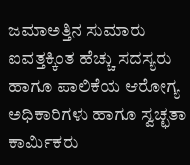ಜಮಾಅತ್ತಿನ ಸುಮಾರು ಐವತ್ತಕ್ಕಿಂತ ಹೆಚ್ಚು ಸದಸ್ಯರು ಹಾಗೂ ಪಾಲಿಕೆಯ ಆರೋಗ್ಯ ಅಧಿಕಾರಿಗಳು ಹಾಗೂ ಸ್ವಚ್ಛತಾ ಕಾರ್ಮಿಕರು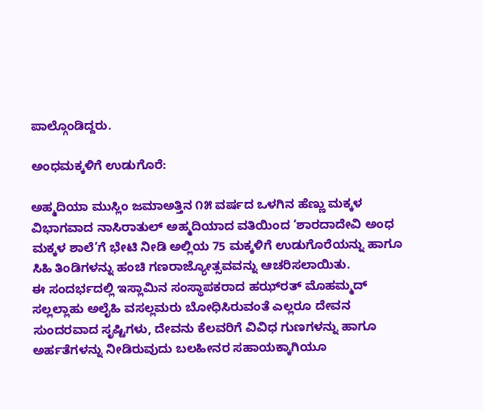ಪಾಲ್ಗೊಂಡಿದ್ದರು.

ಅಂಧಮಕ್ಕಳಿಗೆ ಉಡುಗೊರೆ:

ಅಹ್ಮದಿಯಾ ಮುಸ್ಲಿಂ ಜಮಾಅತ್ತಿನ ೧೫ ವರ್ಷದ ಒಳಗಿನ ಹೆಣ್ಣು ಮಕ್ಕಳ ವಿಭಾಗವಾದ ನಾಸಿರಾತುಲ್ ಅಹ್ಮದಿಯಾದ ವತಿಯಿಂದ ‘ಶಾರದಾದೇವಿ ಅಂಧ ಮಕ್ಕಳ ಶಾಲೆ’ಗೆ ಭೇಟಿ ನೀಡಿ ಅಲ್ಲಿಯ 75 ಮಕ್ಕಳಿಗೆ ಉಡುಗೊರೆಯನ್ನು ಹಾಗೂ ಸಿಹಿ ತಿಂಡಿಗಳನ್ನು ಹಂಚಿ ಗಣರಾಜ್ಯೋತ್ಸವವನ್ನು ಆಚರಿಸಲಾಯಿತು.
ಈ ಸಂದರ್ಭದಲ್ಲಿ ಇಸ್ಲಾಮಿನ ಸಂಸ್ಥಾಪಕರಾದ ಹಝ್‌ರತ್ ಮೊಹಮ್ಮದ್ ಸಲ್ಲಲ್ಲಾಹು ಅಲೈಹಿ ವಸಲ್ಲಮರು ಬೋಧಿಸಿರುವಂತೆ ಎಲ್ಲರೂ ದೇವನ ಸುಂದರವಾದ ಸೃಷ್ಟಿಗಳು, ದೇವನು ಕೆಲವರಿಗೆ ವಿವಿಧ ಗುಣಗಳನ್ನು ಹಾಗೂ ಅರ್ಹತೆಗಳನ್ನು ನೀಡಿರುವುದು ಬಲಹೀನರ ಸಹಾಯಕ್ಕಾಗಿಯೂ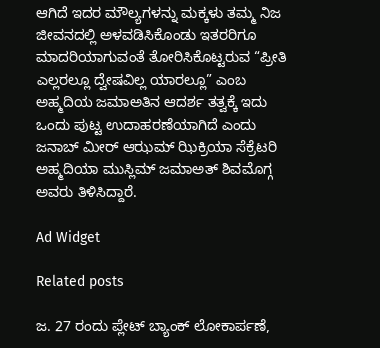ಆಗಿದೆ ಇದರ ಮೌಲ್ಯಗಳನ್ನು ಮಕ್ಕಳು ತಮ್ಮ ನಿಜ ಜೀವನದಲ್ಲಿ ಅಳವಡಿಸಿಕೊಂಡು ಇತರರಿಗೂ ಮಾದರಿಯಾಗುವಂತೆ ತೋರಿಸಿಕೊಟ್ಟರುವ “ಪ್ರೀತಿ ಎಲ್ಲರಲ್ಲೂ ದ್ವೇಷವಿಲ್ಲ ಯಾರಲ್ಲೂ” ಎಂಬ ಅಹ್ಮದಿಯ ಜಮಾಅತಿನ ಆದರ್ಶ ತತ್ವಕ್ಕೆ ಇದು ಒಂದು ಪುಟ್ಟ ಉದಾಹರಣೆಯಾಗಿದೆ ಎಂದು ಜನಾಬ್ ಮೀರ್ ಆಝಮ್ ಝಿಕ್ರಿಯಾ ಸೆಕ್ರೆಟರಿ ಅಹ್ಮದಿಯಾ ಮುಸ್ಲಿಮ್ ಜಮಾಅತ್ ಶಿವಮೊಗ್ಗ ಅವರು ತಿಳಿಸಿದ್ದಾರೆ.

Ad Widget

Related posts

ಜ. 27 ರಂದು ಪ್ಲೇಟ್‌ ಬ್ಯಾಂಕ್‌ ಲೋಕಾರ್ಪಣೆ,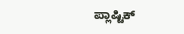ಪ್ಲಾಷ್ಟಿಕ್‌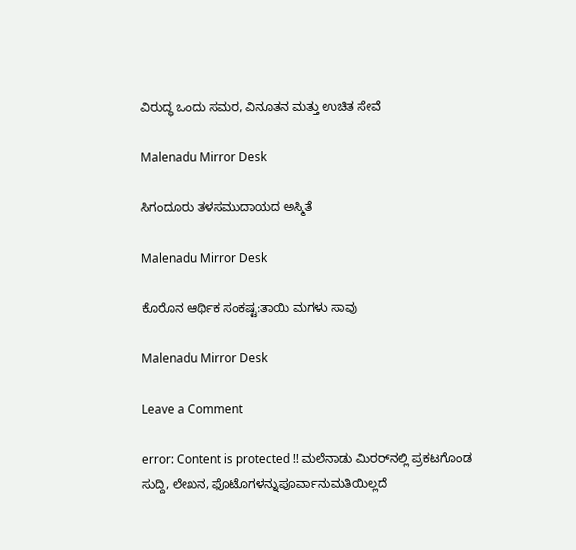ವಿರುದ್ಧ ಒಂದು ಸಮರ, ವಿನೂತನ ಮತ್ತು ಉಚಿತ ಸೇವೆ

Malenadu Mirror Desk

ಸಿಗಂದೂರು ತಳಸಮುದಾಯದ ಅಸ್ಮಿತೆ

Malenadu Mirror Desk

ಕೊರೊನ ಆರ್ಥಿಕ ಸಂಕಷ್ಟ:ತಾಯಿ ಮಗಳು ಸಾವು

Malenadu Mirror Desk

Leave a Comment

error: Content is protected !! ಮಲೆನಾಡು ಮಿರರ್‌ನಲ್ಲಿ ಪ್ರಕಟಗೊಂಡ ಸುದ್ದಿ, ಲೇಖನ, ಫೊಟೊಗಳನ್ನುಪೂರ್ವಾನುಮತಿಯಿಲ್ಲದೆ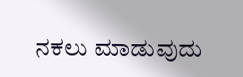ನಕಲು ಮಾಡುವುದು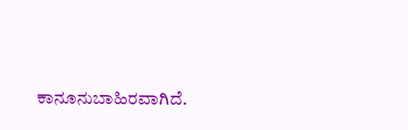ಕಾನೂನುಬಾಹಿರವಾಗಿದೆ.